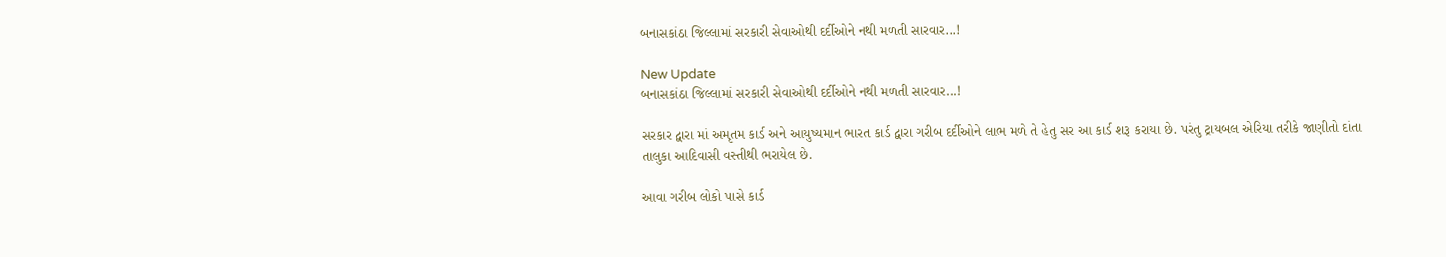બનાસકાંઠા જિલ્લામાં સરકારી સેવાઓથી દર્દીઓને નથી મળતી સારવાર...!

New Update
બનાસકાંઠા જિલ્લામાં સરકારી સેવાઓથી દર્દીઓને નથી મળતી સારવાર...!

સરકાર દ્વારા માં અમૃતમ કાર્ડ અને આયુષ્યમાન ભારત કાર્ડ દ્વારા ગરીબ દર્દીઓને લાભ મળે તે હેતુ સર આ કાર્ડ શરૂ કરાયા છે. પરંતુ ટ્રાયબલ એરિયા તરીકે જાણીતો દાંતા તાલુકા આદિવાસી વસ્તીથી ભરાયેલ છે.

આવા ગરીબ લોકો પાસે કાર્ડ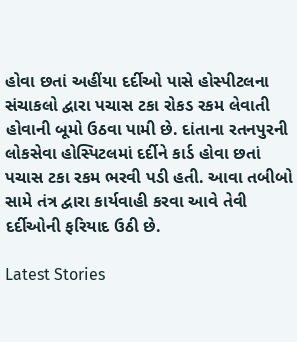હોવા છતાં અહીંયા દર્દીઓ પાસે હોસ્પીટલના સંચાકલો દ્વારા પચાસ ટકા રોકડ રકમ લેવાતી હોવાની બૂમો ઉઠવા પામી છે. દાંતાના રતનપુરની લોકસેવા હોસ્પિટલમાં દર્દીને કાર્ડ હોવા છતાં પચાસ ટકા રકમ ભરવી પડી હતી. આવા તબીબો સામે તંત્ર દ્વારા કાર્યવાહી કરવા આવે તેવી દર્દીઓની ફરિયાદ ઉઠી છે.

Latest Stories